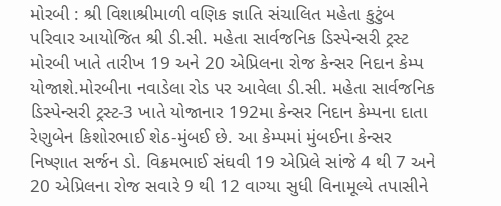મોરબી : શ્રી વિશાશ્રીમાળી વણિક જ્ઞાતિ સંચાલિત મહેતા કુટુંબ પરિવાર આયોજિત શ્રી ડી.સી. મહેતા સાર્વજનિક ડિસ્પેન્સરી ટ્રસ્ટ મોરબી ખાતે તારીખ 19 અને 20 એપ્રિલના રોજ કેન્સર નિદાન કેમ્પ યોજાશે.મોરબીના નવાડેલા રોડ પર આવેલા ડી.સી. મહેતા સાર્વજનિક ડિસ્પેન્સરી ટ્રસ્ટ-3 ખાતે યોજાનાર 192મા કેન્સર નિદાન કેમ્પના દાતા રેણુબેન કિશોરભાઈ શેઠ-મુંબઈ છે. આ કેમ્પમાં મુંબઈના કેન્સર નિષ્ણાત સર્જન ડો. વિક્રમભાઈ સંઘવી 19 એપ્રિલે સાંજે 4 થી 7 અને 20 એપ્રિલના રોજ સવારે 9 થી 12 વાગ્યા સુધી વિનામૂલ્યે તપાસીને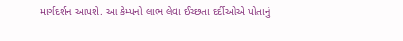માર્ગદર્શન આપશે. આ કેમ્પનો લાભ લેવા ઈચ્છતા દર્દીઓએ પોતાનું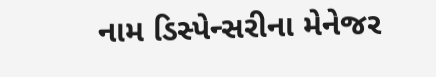નામ ડિસ્પેન્સરીના મેનેજર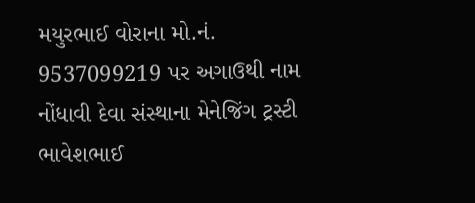મયુરભાઈ વોરાના મો.નં. 9537099219 પર અગાઉથી નામ નોંધાવી દેવા સંસ્થાના મેનેજિંગ ટ્રસ્ટી ભાવેશભાઈ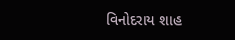વિનોદરાય શાહ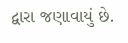દ્વારા જણાવાયું છે.